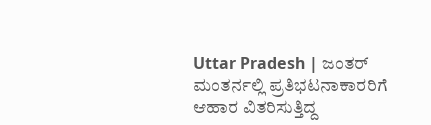Uttar Pradesh | ಜಂತರ್ ಮಂತರ್ನಲ್ಲಿ ಪ್ರತಿಭಟನಾಕಾರರಿಗೆ ಆಹಾರ ವಿತರಿಸುತ್ತಿದ್ದ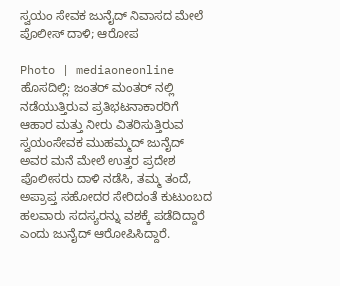ಸ್ವಯಂ ಸೇವಕ ಜುನೈದ್ ನಿವಾಸದ ಮೇಲೆ ಪೊಲೀಸ್ ದಾಳಿ; ಆರೋಪ

Photo | mediaoneonline
ಹೊಸದಿಲ್ಲಿ: ಜಂತರ್ ಮಂತರ್ ನಲ್ಲಿ ನಡೆಯುತ್ತಿರುವ ಪ್ರತಿಭಟನಾಕಾರರಿಗೆ ಆಹಾರ ಮತ್ತು ನೀರು ವಿತರಿಸುತ್ತಿರುವ ಸ್ವಯಂಸೇವಕ ಮುಹಮ್ಮದ್ ಜುನೈದ್ ಅವರ ಮನೆ ಮೇಲೆ ಉತ್ತರ ಪ್ರದೇಶ ಪೊಲೀಸರು ದಾಳಿ ನಡೆಸಿ, ತಮ್ಮ ತಂದೆ, ಅಪ್ರಾಪ್ತ ಸಹೋದರ ಸೇರಿದಂತೆ ಕುಟುಂಬದ ಹಲವಾರು ಸದಸ್ಯರನ್ನು ವಶಕ್ಕೆ ಪಡೆದಿದ್ದಾರೆ ಎಂದು ಜುನೈದ್ ಆರೋಪಿಸಿದ್ದಾರೆ.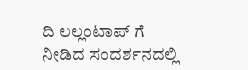ದಿ ಲಲ್ಲಂಟಾಪ್ ಗೆ ನೀಡಿದ ಸಂದರ್ಶನದಲ್ಲಿ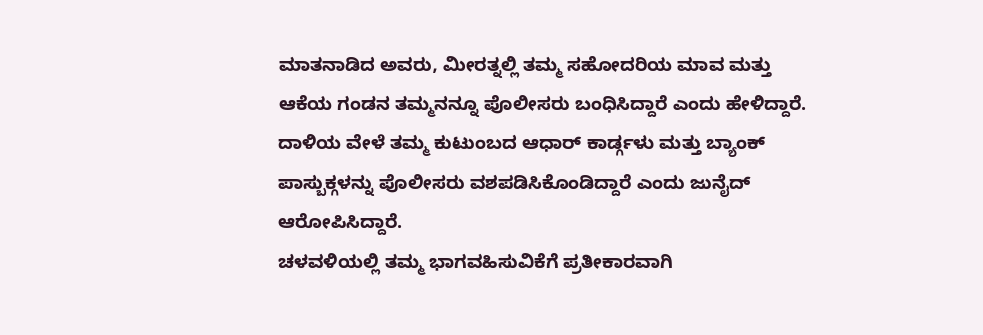ಮಾತನಾಡಿದ ಅವರು, ಮೀರತ್ನಲ್ಲಿ ತಮ್ಮ ಸಹೋದರಿಯ ಮಾವ ಮತ್ತು ಆಕೆಯ ಗಂಡನ ತಮ್ಮನನ್ನೂ ಪೊಲೀಸರು ಬಂಧಿಸಿದ್ದಾರೆ ಎಂದು ಹೇಳಿದ್ದಾರೆ.
ದಾಳಿಯ ವೇಳೆ ತಮ್ಮ ಕುಟುಂಬದ ಆಧಾರ್ ಕಾರ್ಡ್ಗಳು ಮತ್ತು ಬ್ಯಾಂಕ್ ಪಾಸ್ಬುಕ್ಗಳನ್ನು ಪೊಲೀಸರು ವಶಪಡಿಸಿಕೊಂಡಿದ್ದಾರೆ ಎಂದು ಜುನೈದ್ ಆರೋಪಿಸಿದ್ದಾರೆ.
ಚಳವಳಿಯಲ್ಲಿ ತಮ್ಮ ಭಾಗವಹಿಸುವಿಕೆಗೆ ಪ್ರತೀಕಾರವಾಗಿ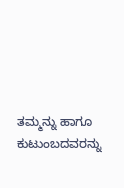ತಮ್ಮನ್ನು ಹಾಗೂ ಕುಟುಂಬದವರನ್ನು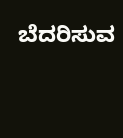ಬೆದರಿಸುವ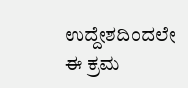ಉದ್ದೇಶದಿಂದಲೇ ಈ ಕ್ರಮ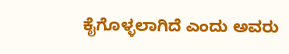ಕೈಗೊಳ್ಳಲಾಗಿದೆ ಎಂದು ಅವರು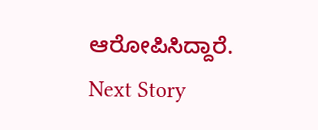ಆರೋಪಿಸಿದ್ದಾರೆ.
Next Story